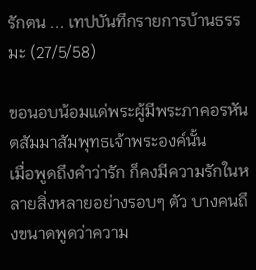รักตน ... เทปบันทึกรายการบ้านธรรมะ (27/5/58)

ขอนอบน้อมแด่พระผู้มีพระภาคอรหันตสัมมาสัมพุทธเจ้าพระองค์นั้น
เมื่อพูดถึงคำว่ารัก ก็คงมีความรักในหลายสิ่งหลายอย่างรอบๆ ตัว บางคนถึงขนาดพูดว่าความ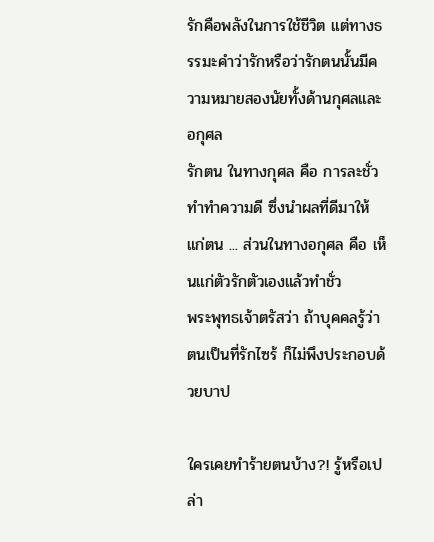รักคือพลังในการใช้ชีวิต แต่ทางธรรมะคำว่ารักหรือว่ารักตนนั้นมีความหมายสองนัยทั้งด้านกุศลและอกุศล
รักตน ในทางกุศล คือ การละชั่ว ทำทำความดี ซึ่งนำผลที่ดีมาให้แก่ตน ... ส่วนในทางอกุศล คือ เห็นแก่ตัวรักตัวเองแล้วทำชั่ว
พระพุทธเจ้าตรัสว่า ถ้าบุคคลรู้ว่าตนเป็นที่รักไซร้ ก็ไม่พึงประกอบด้วยบาป

ใครเคยทำร้ายตนบ้าง?! รู้หรือเปล่า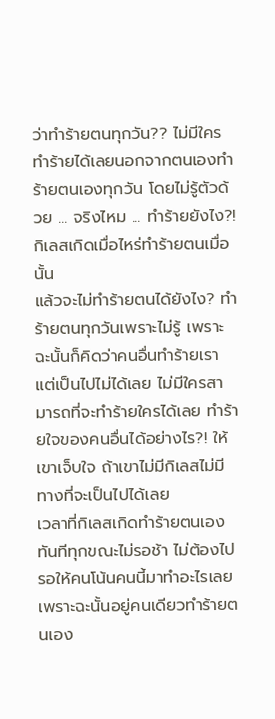ว่าทำร้ายตนทุกวัน?? ไม่มีใครทำร้ายได้เลยนอกจากตนเองทำร้ายตนเองทุกวัน โดยไม่รู้ตัวด้วย ... จริงไหม ... ทำร้ายยังไง?! กิเลสเกิดเมื่อไหร่ทำร้ายตนเมื่อนั้น
แล้วจะไม่ทำร้ายตนได้ยังไง? ทำร้ายตนทุกวันเพราะไม่รู้ เพราะฉะนั้นก็คิดว่าคนอื่นทำร้ายเรา แต่เป็นไปไม่ได้เลย ไม่มีใครสามารถที่จะทำร้ายใครได้เลย ทำร้ายใจของคนอื่นได้อย่างไร?! ให้เขาเจ็บใจ ถ้าเขาไม่มีกิเลสไม่มีทางที่จะเป็นไปได้เลย
เวลาที่กิเลสเกิดทำร้ายตนเองทันทีทุกขณะไม่รอช้า ไม่ต้องไปรอให้คนโน้นคนนี้มาทำอะไรเลย เพราะฉะนั้นอยู่คนเดียวทำร้ายตนเอง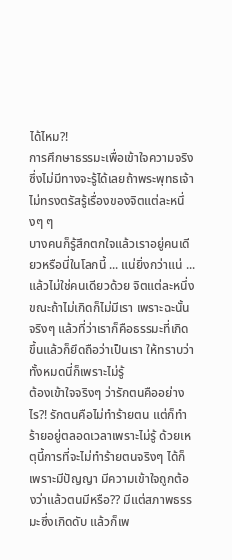ได้ไหม?!
การศึกษาธรรมะเพื่อเข้าใจความจริงซึ่งไม่มีทางจะรู้ได้เลยถ้าพระพุทธเจ้าไม่ทรงตรัสรู้เรื่องของจิตแต่ละหนึ่งๆ ๆ
บางคนก็รู้สึกตกใจแล้วเราอยู่คนเดียวหรือนี่ในโลกนี้ ... แน่ยิ่งกว่าแน่ ... แล้วไม่ใช่คนเดียวด้วย จิตแต่ละหนึ่งขณะถ้าไม่เกิดก็ไม่มีเรา เพราะฉะนั้นจริงๆ แล้วที่ว่าเราก็คือธรรมะที่เกิดขึ้นแล้วก็ยึดถือว่าเป็นเรา ให้ทราบว่าทั้งหมดนี่ก็เพราะไม่รู้
ต้องเข้าใจจริงๆ ว่ารักตนคืออย่างไร?! รักตนคือไม่ทำร้ายตน แต่ก็ทำร้ายอยู่ตลอดเวลาเพราะไม่รู้ ด้วยเหตุนี้การที่จะไม่ทำร้ายตนจริงๆ ได้ก็เพราะมีปัญญา มีความเข้าใจถูกต้องว่าแล้วตนมีหรือ?? มีแต่สภาพธรรมะซึ่งเกิดดับ แล้วก็เพ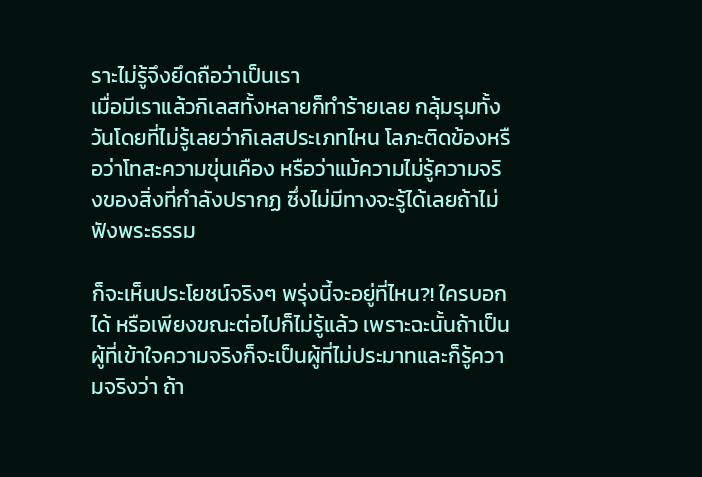ราะไม่รู้จึงยึดถือว่าเป็นเรา
เมื่อมีเราแล้วกิเลสทั้งหลายก็ทำร้ายเลย กลุ้มรุมทั้งวันโดยที่ไม่รู้เลยว่ากิเลสประเภทไหน โลภะติดข้องหรือว่าโทสะความขุ่นเคือง หรือว่าแม้ความไม่รู้ความจริงของสิ่งที่กำลังปรากฏ ซึ่งไม่มีทางจะรู้ได้เลยถ้าไม่ฟังพระธรรม

ก็จะเห็นประโยชน์จริงๆ พรุ่งนี้จะอยู่ที่ไหน?! ใครบอกได้ หรือเพียงขณะต่อไปก็ไม่รู้แล้ว เพราะฉะนั้นถ้าเป็นผู้ที่เข้าใจความจริงก็จะเป็นผู้ที่ไม่ประมาทและก็รู้ความจริงว่า ถ้า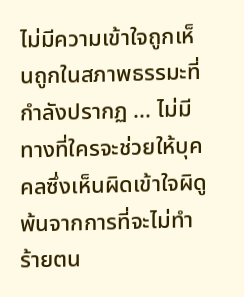ไม่มีความเข้าใจถูกเห็นถูกในสภาพธรรมะที่กำลังปรากฏ ... ไม่มีทางที่ใครจะช่วยให้บุคคลซึ่งเห็นผิดเข้าใจผิดูพ้นจากการที่จะไม่ทำร้ายตน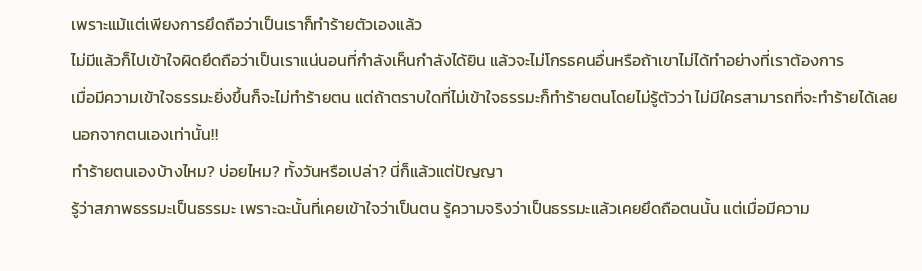เพราะแม้แต่เพียงการยึดถือว่าเป็นเราก็ทำร้ายตัวเองแล้ว
ไม่มีแล้วก็ไปเข้าใจผิดยึดถือว่าเป็นเราแน่นอนที่กำลังเห็นกำลังได้ยิน แล้วจะไม่โกรธคนอื่นหรือถ้าเขาไม่ได้ทำอย่างที่เราต้องการ
เมื่อมีความเข้าใจธรรมะยิ่งขึ้นก็จะไม่ทำร้ายตน แต่ถ้าตราบใดที่ไม่เข้าใจธรรมะก็ทำร้ายตนโดยไม่รู้ตัวว่า ไม่มีใครสามารถที่จะทำร้ายได้เลยนอกจากตนเองเท่านั้น!!
ทำร้ายตนเองบ้างไหม? บ่อยไหม? ทั้งวันหรือเปล่า? นี่ก็แล้วแต่ปัญญา
รู้ว่าสภาพธรรมะเป็นธรรมะ เพราะฉะนั้นที่เคยเข้าใจว่าเป็นตน รู้ความจริงว่าเป็นธรรมะแล้วเคยยึดถือตนนั้น แต่เมื่อมีความ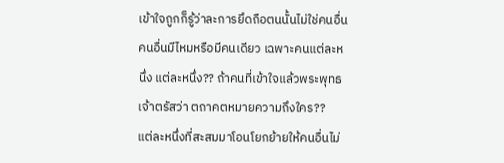เข้าใจถูกก็รู้ว่าละการยึดถือตนนั้นไม่ใช่คนอื่น คนอื่นมีไหมหรือมีคนเดียว เฉพาะคนแต่ละหนึ่ง แต่ละหนึ่ง?? ถ้าคนที่เข้าใจแล้วพระพุทธเจ้าตรัสว่า ตถาคตหมายความถึงใคร??
แต่ละหนึ่งที่สะสมมาโอนโยกย้ายให้คนอื่นไม่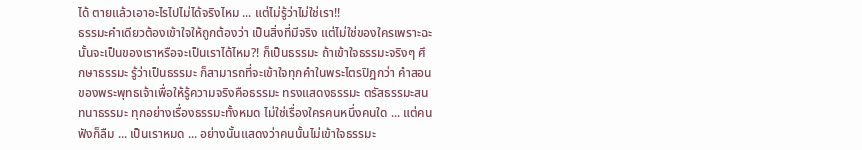ได้ ตายแล้วเอาอะไรไปไม่ได้จริงไหม ... แต่ไม่รู้ว่าไม่ใช่เรา!!
ธรรมะคำเดียวต้องเข้าใจให้ถูกต้องว่า เป็นสิ่งที่มีจริง แต่ไม่ใช่ของใครเพราะฉะนั้นจะเป็นของเราหรือจะเป็นเราได้ไหม?! ก็เป็นธรรมะ ถ้าเข้าใจธรรมะจริงๆ ศึกษาธรรมะ รู้ว่าเป็นธรรมะ ก็สามารถที่จะเข้าใจทุกคำในพระไตรปิฎกว่า คำสอนของพระพุทธเจ้าเพื่อให้รู้ความจริงคือธรรมะ ทรงแสดงธรรมะ ตรัสธรรมะสนทนาธรรมะ ทุกอย่างเรื่องธรรมะทั้งหมด ไม่ใช่เรื่องใครคนหนึ่งคนใด ... แต่คนฟังก็ลืม ... เป็นเราหมด ... อย่างนั้นแสดงว่าคนนั้นไม่เข้าใจธรรมะ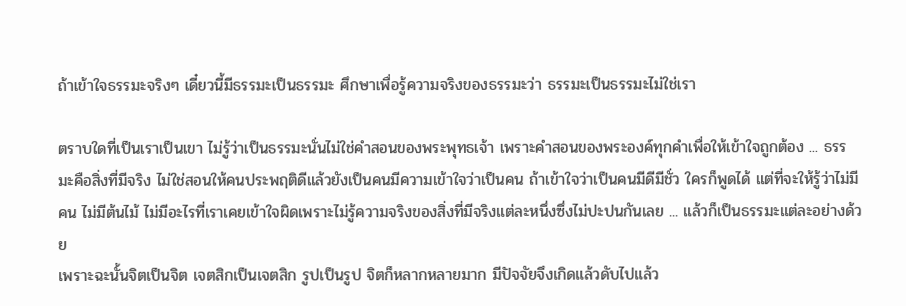ถ้าเข้าใจธรรมะจริงๆ เดี๋ยวนี้มีธรรมะเป็นธรรมะ ศึกษาเพื่อรู้ความจริงของธรรมะว่า ธรรมะเป็นธรรมะไม่ใช่เรา

ตราบใดที่เป็นเราเป็นเขา ไม่รู้ว่าเป็นธรรมะนั่นไม่ใช่คำสอนของพระพุทธเจ้า เพราะคำสอนของพระองค์ทุกคำเพื่อให้เข้าใจถูกต้อง ... ธรรมะคือสิ่งที่มีจริง ไม่ใช่สอนให้คนประพฤติดีแล้วยังเป็นคนมีความเข้าใจว่าเป็นคน ถ้าเข้าใจว่าเป็นคนมีดีมีชั่ว ใครก็พูดได้ แต่ที่จะให้รู้ว่าไม่มีคน ไม่มีต้นไม้ ไม่มีอะไรที่เราเคยเข้าใจผิดเพราะไม่รู้ความจริงของสิ่งที่มีจริงแต่ละหนึ่งซึ่งไม่ปะปนกันเลย ... แล้วก็เป็นธรรมะแต่ละอย่างด้วย
เพราะฉะนั้นจิตเป็นจิต เจตสิกเป็นเจตสิก รูปเป็นรูป จิตก็หลากหลายมาก มีปัจจัยจึงเกิดแล้วดับไปแล้ว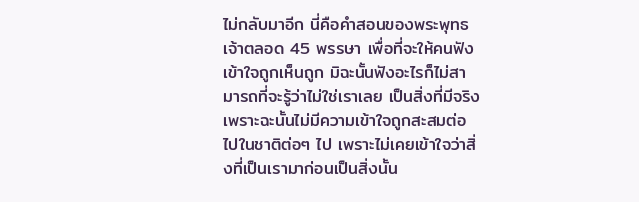ไม่กลับมาอีก นี่คือคำสอนของพระพุทธเจ้าตลอด 45 พรรษา เพื่อที่จะให้คนฟังเข้าใจถูกเห็นถูก มิฉะนั้นฟังอะไรก็ไม่สามารถที่จะรู้ว่าไม่ใช่เราเลย เป็นสิ่งที่มีจริง เพราะฉะนั้นไม่มีความเข้าใจถูกสะสมต่อไปในชาติต่อๆ ไป เพราะไม่เคยเข้าใจว่าสิ่งที่เป็นเรามาก่อนเป็นสิ่งนั้น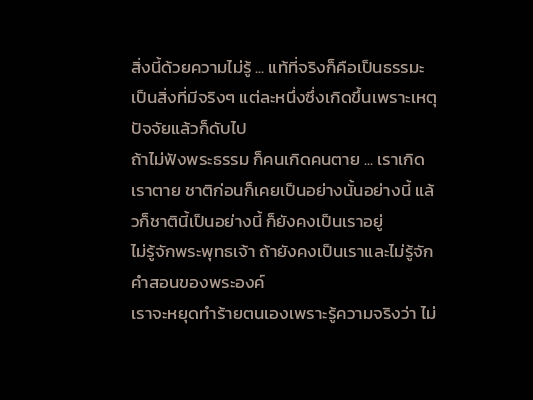สิ่งนี้ด้วยความไม่รู้ ... แท้ที่จริงก็คือเป็นธรรมะเป็นสิ่งที่มีจริงๆ แต่ละหนึ่งซึ่งเกิดขึ้นเพราะเหตุปัจจัยแล้วก็ดับไป
ถ้าไม่ฟังพระธรรม ก็คนเกิดคนตาย ... เราเกิดเราตาย ชาติก่อนก็เคยเป็นอย่างนั้นอย่างนี้ แล้วก็ชาตินี้เป็นอย่างนี้ ก็ยังคงเป็นเราอยู่
ไม่รู้จักพระพุทธเจ้า ถ้ายังคงเป็นเราและไม่รู้จักคำสอนของพระองค์
เราจะหยุดทำร้ายตนเองเพราะรู้ความจริงว่า ไม่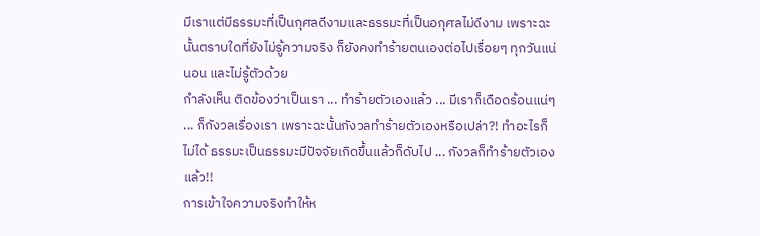มีเราแต่มีธรรมะที่เป็นกุศลดีงามและธรรมะที่เป็นอกุศลไม่ดีงาม เพราะฉะนั้นตราบใดที่ยังไม่รู้ความจริง ก็ยังคงทำร้ายตนเองต่อไปเรื่อยๆ ทุกวันแน่นอน และไม่รู้ตัวด้วย
กำลังเห็น ติดข้องว่าเป็นเรา ... ทำร้ายตัวเองแล้ว ... มีเราก็เดือดร้อนแน่ๆ ... ก็กังวลเรื่องเรา เพราะฉะนั้นกังวลทำร้ายตัวเองหรือเปล่า?! ทำอะไรก็ไม่ได้ ธรรมะเป็นธรรมะมีปัจจัยเกิดขึ้นแล้วก็ดับไป ... กังวลก็ทำร้ายตัวเองแล้ว!!
การเข้าใจความจริงทำให้ห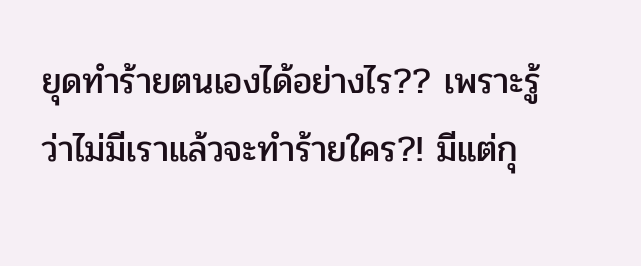ยุดทำร้ายตนเองได้อย่างไร?? เพราะรู้ว่าไม่มีเราแล้วจะทำร้ายใคร?! มีแต่กุ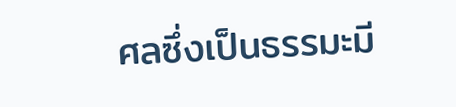ศลซึ่งเป็นธรรมะมี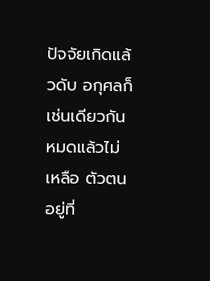ปัจจัยเกิดแล้วดับ อกุศลก็เช่นเดียวกัน หมดแล้วไม่เหลือ ตัวตนอยู่ที่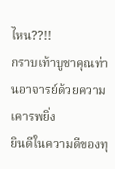ไหน??!!
กราบเท้าบูชาคุณท่านอาจารย์ด้วยความเคารพยิ่ง
ยินดีในความดีของทุ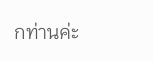กท่านค่ะ